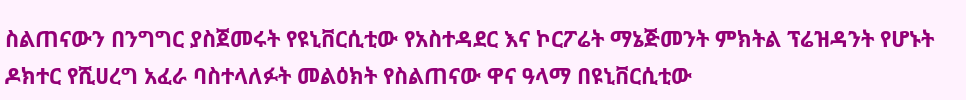ስልጠናውን በንግግር ያስጀመሩት የዩኒቨርሲቲው የአስተዳደር እና ኮርፖሬት ማኔጅመንት ምክትል ፕሬዝዳንት የሆኑት ዶክተር የሺሀረግ አፈራ ባስተላለፉት መልዕክት የስልጠናው ዋና ዓላማ በዩኒቨርሲቲው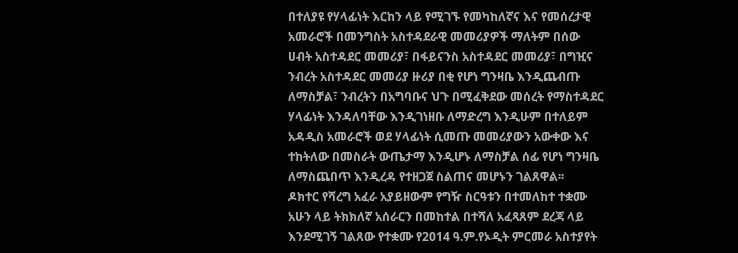በተለያዩ የሃላፊነት እርከን ላይ የሚገኙ የመካከለኛና እና የመሰረታዊ አመራሮች በመንግስት አስተዳደራዊ መመሪያዎች ማለትም በሰው ሀብት አስተዳደር መመሪያ፣ በፋይናንስ አስተዳደር መመሪያ፣ በግዢና ንብረት አስተዳደር መመሪያ ዙሪያ በቂ የሆነ ግንዛቤ እንዲጨብጡ ለማስቻል፣ ንብረትን በአግባቡና ህጉ በሚፈቅደው መሰረት የማስተዳደር ሃላፊነት እንዳለባቸው እንዲገነዘቡ ለማድረግ እንዲሁም በተለይም አዳዲስ አመራሮች ወደ ሃላፊነት ሲመጡ መመሪያውን አውቀው እና ተከትለው በመስራት ውጤታማ እንዲሆኑ ለማስቻል ሰፊ የሆነ ግንዛቤ ለማስጨበጥ እንዲረዳ የተዘጋጀ ስልጠና መሆኑን ገልጸዋል፡፡
ዶክተር የሻረግ አፈራ አያይዘውም የግዥ ስርዓቱን በተመለከተ ተቋሙ አሁን ላይ ትክክለኛ አሰራርን በመከተል በተሻለ አፈጻጸም ደረጃ ላይ እንደሚገኝ ገልጸው የተቋሙ የ2014 ዓ.ም.የኦዲት ምርመራ አስተያየት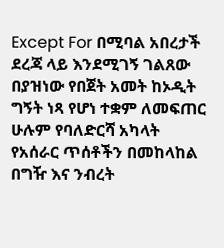Except For በሚባል አበረታች ደረጃ ላይ እንደሚገኝ ገልጸው በያዝነው የበጀት አመት ከኦዲት ግኝት ነጻ የሆነ ተቋም ለመፍጠር ሁሉም የባለድርሻ አካላት የአሰራር ጥሰቶችን በመከላከል በግዥ እና ንብረት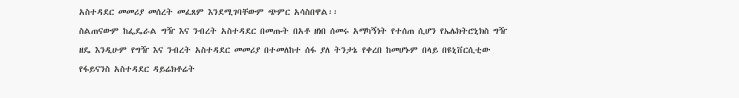አስተዳደር መመሪያ መሰረት መፈጸም እንደሚገባቸውም ጭምር አሳስበዋል፡፡
ስልጠናውም ከፌዴራል ግዥ እና ንብረት አስተዳደር በመጡት በአቶ ዘነበ ሰመሩ አማካኝነት የተሰጠ ሲሆን የኤሌክትሮኒክስ ግዥ ዘዴ እንዲሁም የግዥ እና ንብረት አስተዳደር መመሪያ በተመለከተ ሰፋ ያለ ትንታኔ የቀረበ ከመሆኑም በላይ በዩኒቨርሲቲው የፋይናንስ አስተዳደር ዳይሬክቶሬት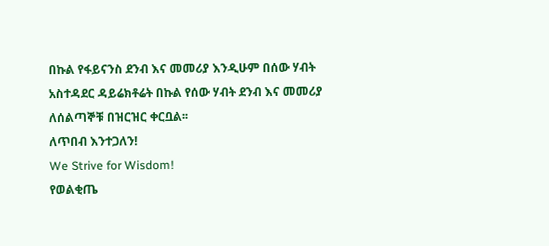በኩል የፋይናንስ ደንብ እና መመሪያ እንዲሁም በሰው ሃብት አስተዳደር ዳይሬክቶሬት በኩል የሰው ሃብት ደንብ እና መመሪያ ለሰልጣኞቹ በዝርዝር ቀርቧል፡፡
ለጥበብ እንተጋለን!
We Strive for Wisdom!
የወልቂጤ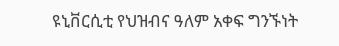ዩኒቨርሲቲ የህዝብና ዓለም አቀፍ ግንኙነት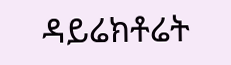ዳይሬክቶሬት